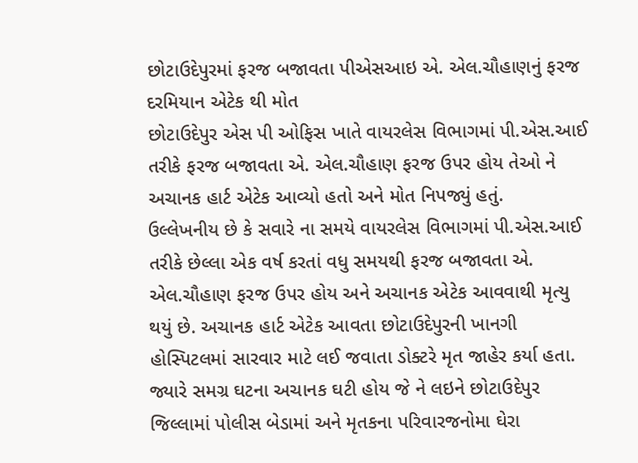છોટાઉદેપુરમાં ફરજ બજાવતા પીએસઆઇ એ. એલ.ચૌહાણનું ફરજ દરમિયાન એટેક થી મોત
છોટાઉદેપુર એસ પી ઓફિસ ખાતે વાયરલેસ વિભાગમાં પી.એસ.આઈ તરીકે ફરજ બજાવતા એ. એલ.ચૌહાણ ફરજ ઉપર હોય તેઓ ને અચાનક હાર્ટ એટેક આવ્યો હતો અને મોત નિપજ્યું હતું.
ઉલ્લેખનીય છે કે સવારે ના સમયે વાયરલેસ વિભાગમાં પી.એસ.આઈ તરીકે છેલ્લા એક વર્ષ કરતાં વધુ સમયથી ફરજ બજાવતા એ. એલ.ચૌહાણ ફરજ ઉપર હોય અને અચાનક એટેક આવવાથી મૃત્યુ થયું છે. અચાનક હાર્ટ એટેક આવતા છોટાઉદેપુરની ખાનગી હોસ્પિટલમાં સારવાર માટે લઈ જવાતા ડોક્ટરે મૃત જાહેર કર્યા હતા. જ્યારે સમગ્ર ઘટના અચાનક ઘટી હોય જે ને લઇને છોટાઉદેપુર જિલ્લામાં પોલીસ બેડામાં અને મૃતકના પરિવારજનોમા ઘેરા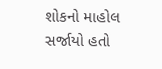શોકનો માહોલ સર્જાયો હતો